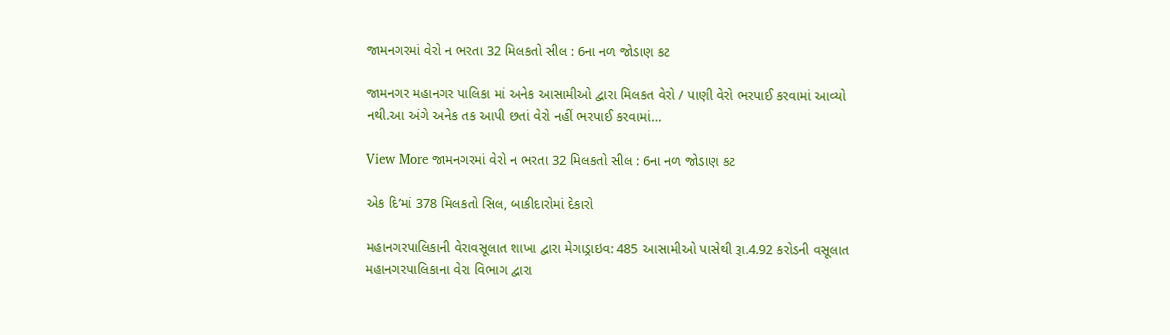જામનગરમાં વેરો ન ભરતા 32 મિલકતો સીલ : 6ના નળ જોડાણ કટ

જામનગર મહાનગર પાલિકા માં અનેક આસામીઓ દ્વારા મિલકત વેરો / પાણી વેરો ભરપાઈ કરવામાં આવ્યો નથી.આ અંગે અનેક તક આપી છતાં વેરો નહીં ભરપાઈ કરવામાં…

View More જામનગરમાં વેરો ન ભરતા 32 મિલકતો સીલ : 6ના નળ જોડાણ કટ

એક દિ’માં 378 મિલકતો સિલ, બાકીદારોમાં દેકારો

મહાનગરપાલિકાની વેરાવસૂલાત શાખા દ્વારા મેગાડ્રાઇવ: 485 આસામીઓ પાસેથી રૂા.4.92 કરોડની વસૂલાત મહાનગરપાલિકાના વેરા વિભાગ દ્વારા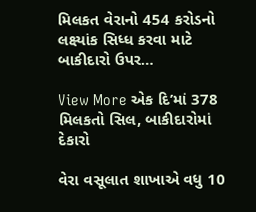મિલકત વેરાનો 454 કરોડનો લક્ષ્યાંક સિધ્ધ કરવા માટે બાકીદારો ઉપર…

View More એક દિ’માં 378 મિલકતો સિલ, બાકીદારોમાં દેકારો

વેરા વસૂલાત શાખાએ વધુ 10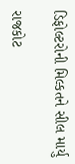ડિફોલ્ટરોની મિલ્કતને સીલ માર્યુ

રાજકોટ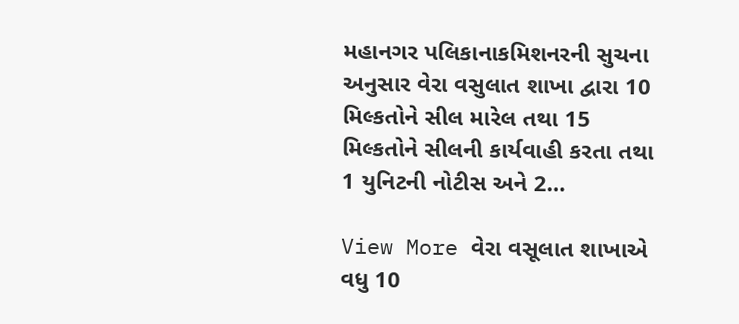મહાનગર પલિકાનાકમિશનરની સુચના અનુસાર વેરા વસુલાત શાખા દ્વારા 10 મિલ્કતોને સીલ મારેલ તથા 15 મિલ્કતોને સીલની કાર્યવાહી કરતા તથા 1 યુનિટની નોટીસ અને 2…

View More વેરા વસૂલાત શાખાએ વધુ 10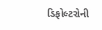ડિફોલ્ટરોની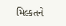મિલ્કતને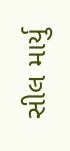સીલ માર્યુ